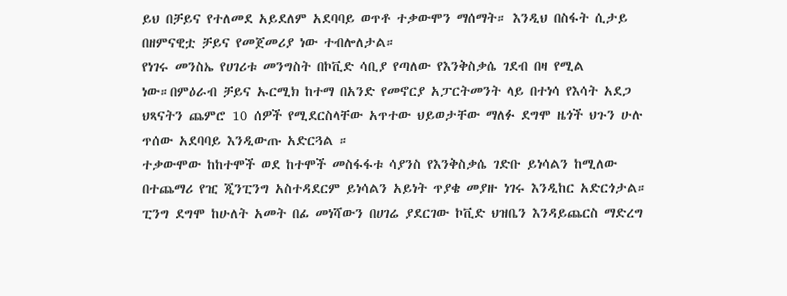ይህ በቻይና የተለመደ አይደለም አደባባይ ወጥቶ ተቃውሞን ማሰማት። እንዲህ በስፋት ሲታይ በዘምናዊቷ ቻይና የመጀመሪያ ነው ተብሎለታል።
የነገሩ መንስኤ የሀገሪቱ መንግስት በኮቪድ ሳቢያ የጣለው የእንቅስቃሴ ገደብ በዛ የሚል ነው።በምዕራብ ቻይና ኡርሚክ ከተማ በአንድ የመኖርያ አፓርትመንት ላይ በተነሳ የእሳት አደጋ ህጻናትን ጨምሮ 10 ሰዎች የሚደርስላቸው አጥተው ህይወታቸው ማለፉ ደግሞ ዜጎች ህጉን ሁሉ ጥሰው አደባባይ እንዲውጡ አድርጓል ።
ተቃውሞው ከከተሞች ወደ ከተሞች መስፋፋቱ ሳያንስ የእንቅስቃሴ ገድቡ ይነሳልን ከሚለው በተጨማሪ የዢ ጂንፒንግ አስተዳደርም ይነሳልን አይነት ጥያቄ መያዙ ነገሩ እንዲከር አድርጎታል።
ፒንግ ደግሞ ከሁለት አመት በፊ መነሻውን በሀገሬ ያደርገው ኮቪድ ህዝቤን እንዳይጨርስ ማድረግ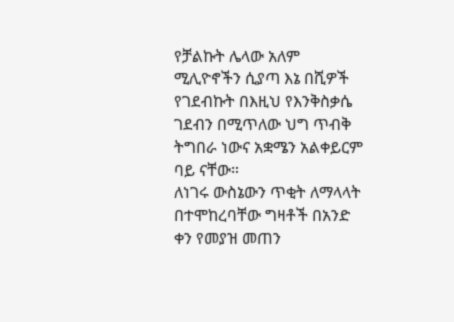የቻልኩት ሌላው አለም ሚሊዮኖችን ሲያጣ እኔ በሺዎች የገደብኩት በእዚህ የእንቅስቃሴ ገደብን በሚጥለው ህግ ጥብቅ ትግበራ ነውና አቋሜን አልቀይርም ባይ ናቸው።
ለነገሩ ውስኔውን ጥቂት ለማላላት በተሞከረባቸው ግዛቶች በአንድ ቀን የመያዝ መጠን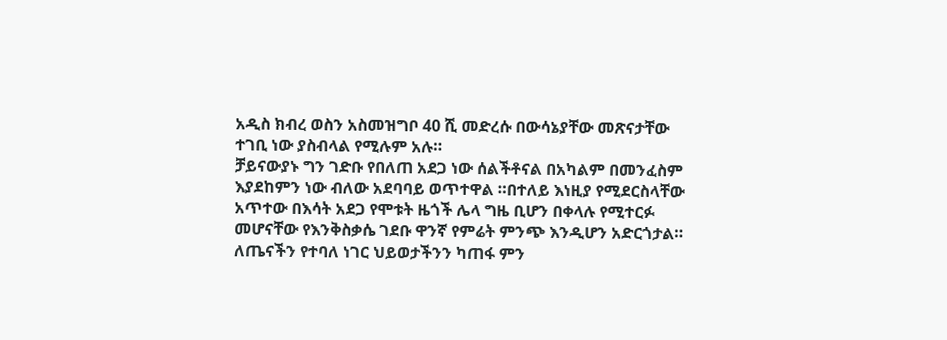አዲስ ክብረ ወስን አስመዝግቦ 40 ሺ መድረሱ በውሳኔያቸው መጽናታቸው ተገቢ ነው ያስብላል የሚሉም አሉ።
ቻይናውያኑ ግን ገድቡ የበለጠ አደጋ ነው ሰልችቶናል በአካልም በመንፈስም እያደከምን ነው ብለው አደባባይ ወጥተዋል ።በተለይ እነዚያ የሚደርስላቸው አጥተው በእሳት አደጋ የሞቱት ዜጎች ሌላ ግዜ ቢሆን በቀላሉ የሚተርፉ መሆናቸው የእንቅስቃሴ ገደቡ ዋንኛ የምሬት ምንጭ እንዲሆን አድርጎታል።
ለጤናችን የተባለ ነገር ህይወታችንን ካጠፋ ምን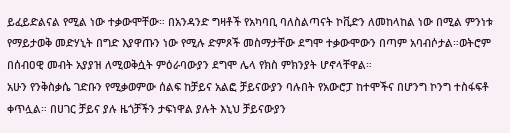ይፈይድልናል የሚል ነው ተቃውሞቸው። በአንዳንድ ግዛቶች የአካባቢ ባለስልጣናት ኮቪድን ለመከላከል ነው በሚል ምንነቱ የማይታወቅ መድሃኒት በግድ እያዋጡን ነው የሚሉ ድምጾች መስማታቸው ደግሞ ተቃውሞውን በጣም አባብሶታል።ወትሮም በሰብዐዊ መብት አያያዝ ለሚወቅሷት ምዕራባውያን ደግሞ ሌላ የክስ ምክንያት ሆኖላቸዋል።
አሁን የንቅስቃሴ ገድቡን የሚቃወምው ሰልፍ ከቻይና አልፎ ቻይናውያን ባሉበት የአውሮፓ ከተሞችና በሆንግ ኮንግ ተስፋፍቶ ቀጥሏል። በሀገር ቻይና ያሉ ዜጎቻችን ታፍነዋል ያሉት እኒህ ቻይናውያን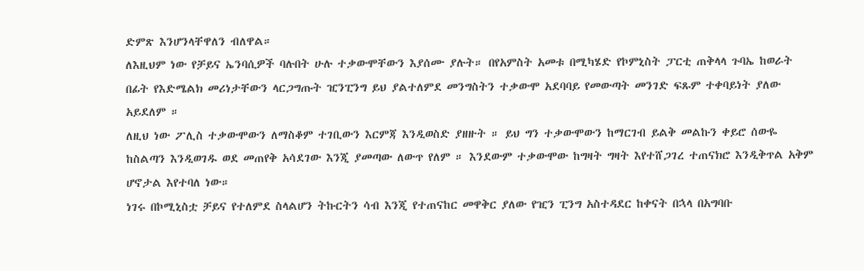ድምጽ እንሆንላቸዋለን ብለዋል።
ለእዚህም ነው የቻይና ኤንባሲዎች ባሉበት ሁሉ ተቃውሞቸውን እያሰሙ ያሉት። በየአምስት አመቱ በሚካሄድ የኮምኒስት ፓርቲ ጠቅላላ ጉባኤ ከወራት በፊት የእድሜልክ መሪነታቸውን ላርጋግጡት ዢንፒንግ ይህ ያልተለምደ መንግስትን ተቃውሞ አደባባይ የመውጣት መንገድ ፍጹም ተቀባይነት ያለው አይደለም ።
ለዚህ ነው ፖሊስ ተቃውሞውን ለማስቆም ተገቢውን እርምጃ እንዲወስድ ያዘዙት ። ይህ ግን ተቃውሞውን ከማርገብ ይልቅ መልኩን ቀይሮ ሰውዬ ከስልጣን እንዲወገዱ ወደ መጠየቅ አሳደገው እንጂ ያመጣው ለውጥ የለም ። እንደውም ተቃውሞው ከግዛት ግዛት እየተሸጋገረ ተጠናክሮ እንዲቅጥል አቅም ሆኖታል እየተባለ ነው።
ነገሩ በኮሚኒስቷ ቻይና የተለምደ ስላልሆን ትኩርትን ሳብ እንጂ የተጠናከር መዋቅር ያለው የዢን ፒንግ አስተዳደር ከቀናት በኋላ በአግባቡ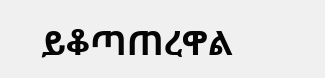ይቆጣጠረዋል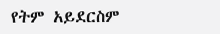የትም አይደርስም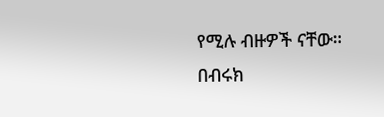የሚሉ ብዙዎች ናቸው።
በብሩክ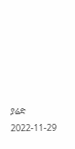ያሬድ
2022-11-29